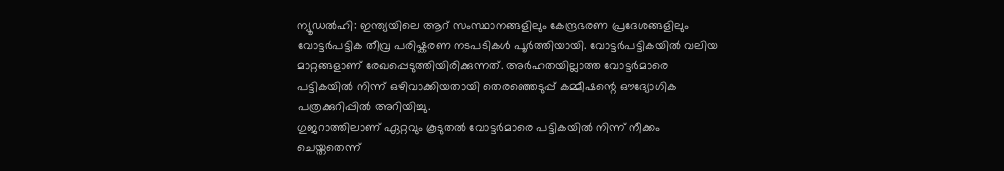ന്യൂഡൽഹി: ഇന്ത്യയിലെ ആറ് സംസ്ഥാനങ്ങളിലും കേന്ദ്രഭരണ പ്രദേശങ്ങളിലും വോട്ടർപട്ടിക തീവ്ര പരിഷ്കരണ നടപടികൾ പൂർത്തിയായി. വോട്ടർപട്ടികയിൽ വലിയ മാറ്റങ്ങളാണ് രേഖപ്പെടുത്തിയിരിക്കുന്നത്. അർഹതയില്ലാത്ത വോട്ടർമാരെ പട്ടികയിൽ നിന്ന് ഒഴിവാക്കിയതായി തെരഞ്ഞെടുപ്പ് കമ്മീഷന്റെ ഔദ്യോഗിക പത്രക്കുറിപ്പിൽ അറിയിച്ചു.
ഗുജറാത്തിലാണ് ഏറ്റവും കൂടുതൽ വോട്ടർമാരെ പട്ടികയിൽ നിന്ന് നീക്കം ചെയ്തതെന്ന്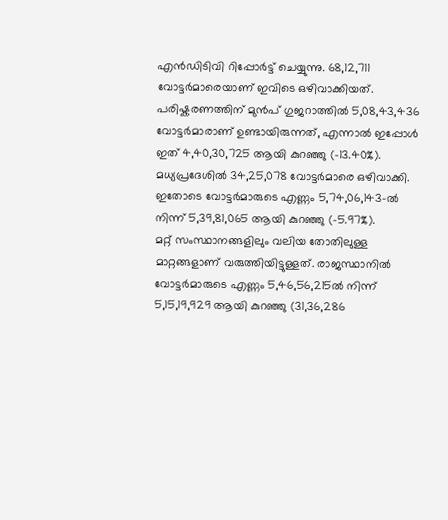എൻഡിടിവി റിപ്പോർട്ട് ചെയ്യുന്നു. 68,12,711 വോട്ടർമാരെയാണ് ഇവിടെ ഒഴിവാക്കിയത്. പരിഷ്കരണത്തിന് മുൻപ് ഗുജറാത്തിൽ 5,08,43,436 വോട്ടർമാരാണ് ഉണ്ടായിരുന്നത്, എന്നാൽ ഇപ്പോൾ ഇത് 4,40,30,725 ആയി കുറഞ്ഞു (-13.40%). മധ്യപ്രദേശിൽ 34,25,078 വോട്ടർമാരെ ഒഴിവാക്കി. ഇതോടെ വോട്ടർമാരുടെ എണ്ണം 5,74,06,143-ൽ നിന്ന് 5,39,81,065 ആയി കുറഞ്ഞു (-5.97%).
മറ്റ് സംസ്ഥാനങ്ങളിലും വലിയ തോതിലുള്ള മാറ്റങ്ങളാണ് വരുത്തിയിട്ടുള്ളത്. രാജസ്ഥാനിൽ വോട്ടർമാരുടെ എണ്ണം 5,46,56,215ൽ നിന്ന് 5,15,19,929 ആയി കുറഞ്ഞു (31,36,286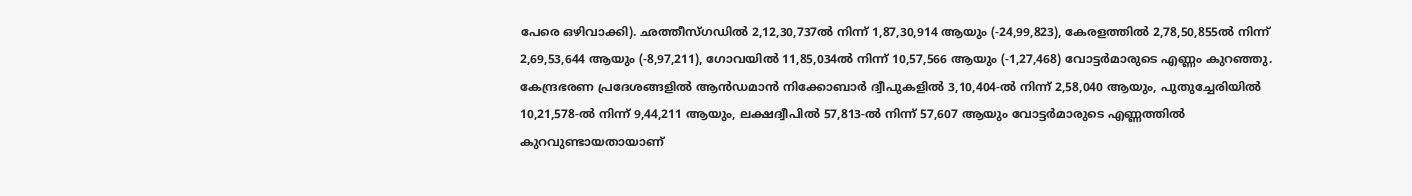പേരെ ഒഴിവാക്കി). ഛത്തീസ്ഗഡിൽ 2,12,30,737ൽ നിന്ന് 1,87,30,914 ആയും (-24,99,823), കേരളത്തിൽ 2,78,50,855ൽ നിന്ന് 2,69,53,644 ആയും (-8,97,211), ഗോവയിൽ 11,85,034ൽ നിന്ന് 10,57,566 ആയും (-1,27,468) വോട്ടർമാരുടെ എണ്ണം കുറഞ്ഞു. കേന്ദ്രഭരണ പ്രദേശങ്ങളിൽ ആൻഡമാൻ നിക്കോബാർ ദ്വീപുകളിൽ 3,10,404-ൽ നിന്ന് 2,58,040 ആയും, പുതുച്ചേരിയിൽ 10,21,578-ൽ നിന്ന് 9,44,211 ആയും, ലക്ഷദ്വീപിൽ 57,813-ൽ നിന്ന് 57,607 ആയും വോട്ടർമാരുടെ എണ്ണത്തിൽ കുറവുണ്ടായതായാണ്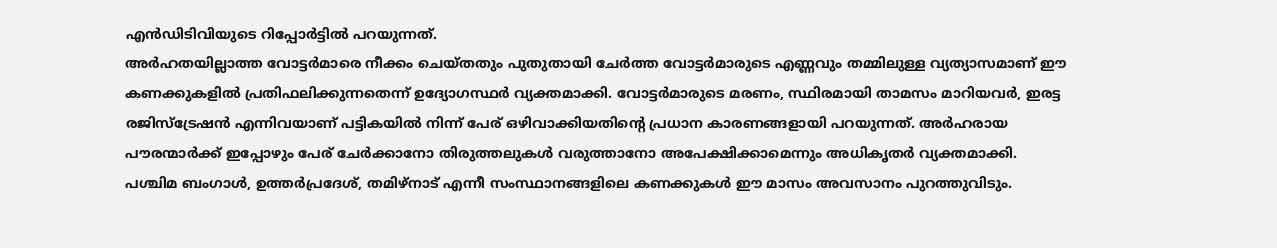എൻഡിടിവിയുടെ റിപ്പോർട്ടിൽ പറയുന്നത്.
അർഹതയില്ലാത്ത വോട്ടർമാരെ നീക്കം ചെയ്തതും പുതുതായി ചേർത്ത വോട്ടർമാരുടെ എണ്ണവും തമ്മിലുള്ള വ്യത്യാസമാണ് ഈ കണക്കുകളിൽ പ്രതിഫലിക്കുന്നതെന്ന് ഉദ്യോഗസ്ഥർ വ്യക്തമാക്കി. വോട്ടർമാരുടെ മരണം, സ്ഥിരമായി താമസം മാറിയവർ, ഇരട്ട രജിസ്ട്രേഷൻ എന്നിവയാണ് പട്ടികയിൽ നിന്ന് പേര് ഒഴിവാക്കിയതിന്റെ പ്രധാന കാരണങ്ങളായി പറയുന്നത്. അർഹരായ പൗരന്മാർക്ക് ഇപ്പോഴും പേര് ചേർക്കാനോ തിരുത്തലുകൾ വരുത്താനോ അപേക്ഷിക്കാമെന്നും അധികൃതർ വ്യക്തമാക്കി.
പശ്ചിമ ബംഗാൾ, ഉത്തർപ്രദേശ്, തമിഴ്നാട് എന്നീ സംസ്ഥാനങ്ങളിലെ കണക്കുകൾ ഈ മാസം അവസാനം പുറത്തുവിടും.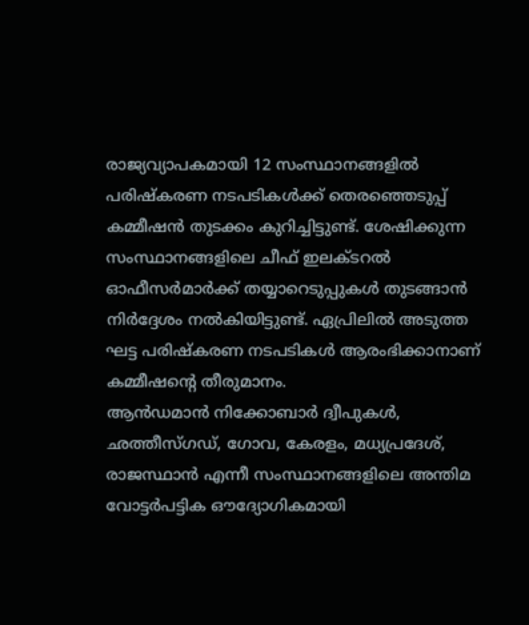രാജ്യവ്യാപകമായി 12 സംസ്ഥാനങ്ങളിൽ പരിഷ്കരണ നടപടികൾക്ക് തെരഞ്ഞെടുപ്പ് കമ്മീഷൻ തുടക്കം കുറിച്ചിട്ടുണ്ട്. ശേഷിക്കുന്ന സംസ്ഥാനങ്ങളിലെ ചീഫ് ഇലക്ടറൽ ഓഫീസർമാർക്ക് തയ്യാറെടുപ്പുകൾ തുടങ്ങാൻ നിർദ്ദേശം നൽകിയിട്ടുണ്ട്. ഏപ്രിലിൽ അടുത്ത ഘട്ട പരിഷ്കരണ നടപടികൾ ആരംഭിക്കാനാണ് കമ്മീഷൻ്റെ തീരുമാനം.
ആൻഡമാൻ നിക്കോബാർ ദ്വീപുകൾ, ഛത്തീസ്ഗഡ്, ഗോവ, കേരളം, മധ്യപ്രദേശ്, രാജസ്ഥാൻ എന്നീ സംസ്ഥാനങ്ങളിലെ അന്തിമ വോട്ടർപട്ടിക ഔദ്യോഗികമായി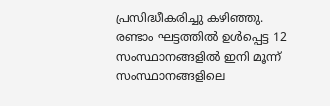പ്രസിദ്ധീകരിച്ചു കഴിഞ്ഞു. രണ്ടാം ഘട്ടത്തിൽ ഉൾപ്പെട്ട 12 സംസ്ഥാനങ്ങളിൽ ഇനി മൂന്ന് സംസ്ഥാനങ്ങളിലെ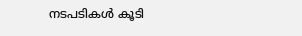നടപടികൾ കൂടി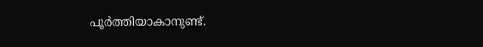പൂർത്തിയാകാനുണ്ട്.